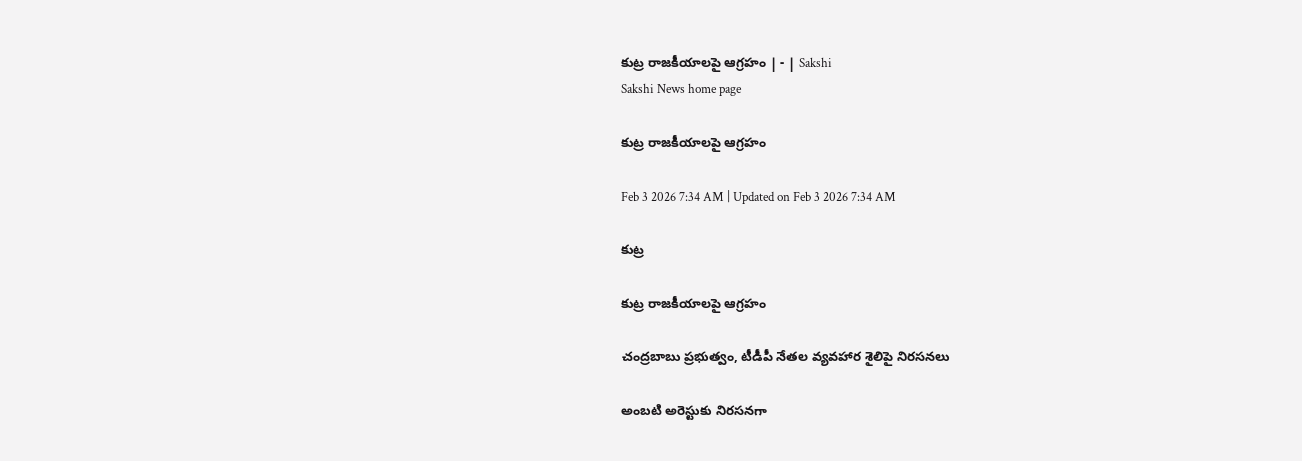కుట్ర రాజకీయాలపై ఆగ్రహం | - | Sakshi
Sakshi News home page

కుట్ర రాజకీయాలపై ఆగ్రహం

Feb 3 2026 7:34 AM | Updated on Feb 3 2026 7:34 AM

కుట్ర

కుట్ర రాజకీయాలపై ఆగ్రహం

చంద్రబాబు ప్రభుత్వం, టీడీపీ నేతల వ్యవహార శైలిపై నిరసనలు

అంబటి అరెస్టుకు నిరసనగా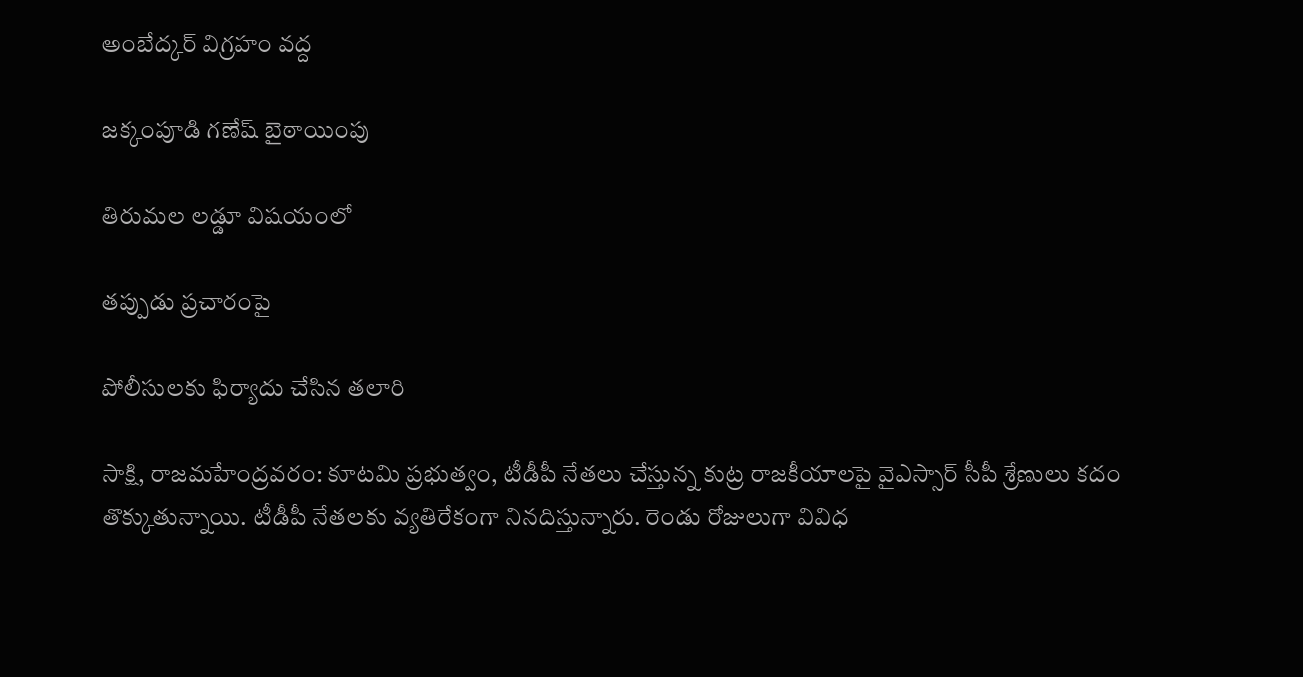అంబేద్కర్‌ విగ్రహం వద్ద

జక్కంపూడి గణేష్‌ బైఠాయింపు

తిరుమల లడ్డూ విషయంలో

తప్పుడు ప్రచారంపై

పోలీసులకు ఫిర్యాదు చేసిన తలారి

సాక్షి, రాజమహేంద్రవరం: కూటమి ప్రభుత్వం, టీడీపీ నేతలు చేస్తున్న కుట్ర రాజకీయాలపై వైఎస్సార్‌ సీపీ శ్రేణులు కదం తొక్కుతున్నాయి. టీడీపీ నేతలకు వ్యతిరేకంగా నినదిస్తున్నారు. రెండు రోజులుగా వివిధ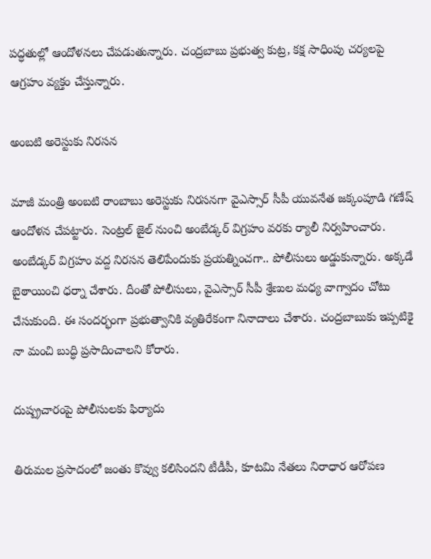పద్ధతుల్లో ఆందోళనలు చేపడుతున్నారు. చంద్రబాబు ప్రభుత్వ కుట్ర, కక్ష సాధింపు చర్యలపై ఆగ్రహం వ్యక్తం చేస్తున్నారు.

అంబటి అరెస్టుకు నిరసన

మాజీ మంత్రి అంబటి రాంబాబు అరెస్టుకు నిరసనగా వైఎస్సార్‌ సీపీ యువనేత జక్కంపూడి గణేష్‌ ఆందోళన చేపట్టారు. సెంట్రల్‌ జైల్‌ నుంచి అంబేడ్కర్‌ విగ్రహం వరకు ర్యాలీ నిర్వహించారు. అంబేడ్కర్‌ విగ్రహం వద్ద నిరసన తెలిపేందుకు ప్రయత్నించగా.. పోలీసులు అడ్డుకున్నారు. అక్కడే బైఠాయించి ధర్నా చేశారు. దీంతో పోలీసులు, వైఎస్సార్‌ సీపీ శ్రేణుల మధ్య వాగ్వాదం చోటు చేసుకుంది. ఈ సందర్భంగా ప్రభుత్వానికి వ్యతిరేకంగా నినాదాలు చేశారు. చంద్రబాబుకు ఇప్పటికై నా మంచి బుద్ధి ప్రసాదించాలని కోరారు.

దుష్ప్రచారంపై పోలీసులకు ఫిర్యాదు

తిరుమల ప్రసాదంలో జంతు కొవ్వు కలిసిందని టీడీపీ, కూటమి నేతలు నిరాధార ఆరోపణ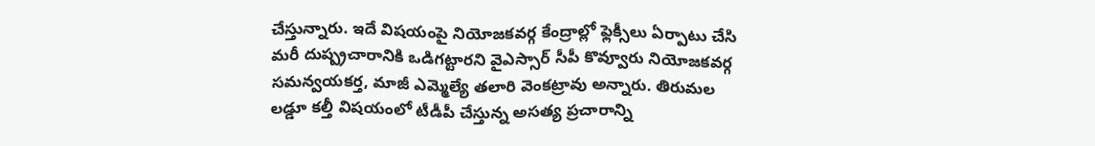చేస్తున్నారు. ఇదే విషయంపై నియోజకవర్గ కేంద్రాల్లో ఫ్లెక్సీలు ఏర్పాటు చేసి మరీ దుష్ప్రచారానికి ఒడిగట్టారని వైఎస్సార్‌ సీపీ కొవ్వూరు నియోజకవర్గ సమన్వయకర్త, మాజీ ఎమ్మెల్యే తలారి వెంకట్రావు అన్నారు. తిరుమల లడ్డూ కల్తీ విషయంలో టీడీపీ చేస్తున్న అసత్య ప్రచారాన్ని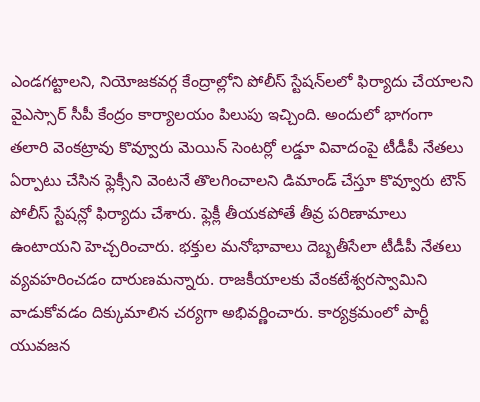ఎండగట్టాలని, నియోజకవర్గ కేంద్రాల్లోని పోలీస్‌ స్టేషన్‌లలో ఫిర్యాదు చేయాలని వైఎస్సార్‌ సీపీ కేంద్రం కార్యాలయం పిలుపు ఇచ్చింది. అందులో భాగంగా తలారి వెంకట్రావు కొవ్వూరు మెయిన్‌ సెంటర్లో లడ్డూ వివాదంపై టీడీపీ నేతలు ఏర్పాటు చేసిన ఫ్లెక్సీని వెంటనే తొలగించాలని డిమాండ్‌ చేస్తూ కొవ్వూరు టౌన్‌ పోలీస్‌ స్టేషన్లో ఫిర్యాదు చేశారు. ఫ్లెక్లీ తీయకపోతే తీవ్ర పరిణామాలు ఉంటాయని హెచ్చరించారు. భక్తుల మనోభావాలు దెబ్బతీసేలా టీడీపీ నేతలు వ్యవహరించడం దారుణమన్నారు. రాజకీయాలకు వేంకటేశ్వరస్వామిని వాడుకోవడం దిక్కుమాలిన చర్యగా అభివర్ణించారు. కార్యక్రమంలో పార్టీ యువజన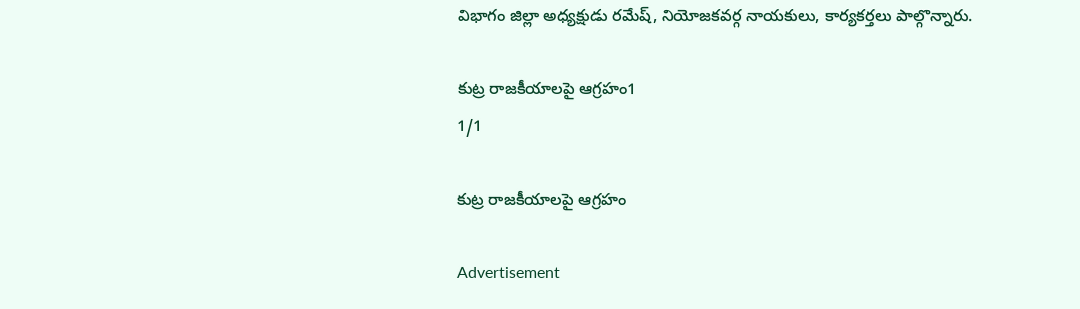విభాగం జిల్లా అధ్యక్షుడు రమేష్‌, నియోజకవర్గ నాయకులు, కార్యకర్తలు పాల్గొన్నారు.

కుట్ర రాజకీయాలపై ఆగ్రహం1
1/1

కుట్ర రాజకీయాలపై ఆగ్రహం

Advertisement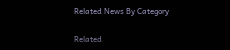Related News By Category

Related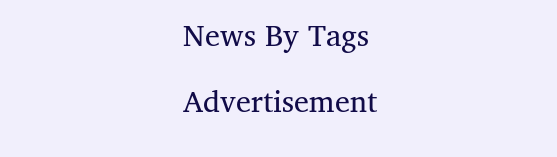News By Tags

Advertisement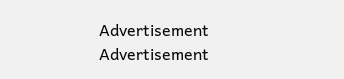Advertisement
Advertisement